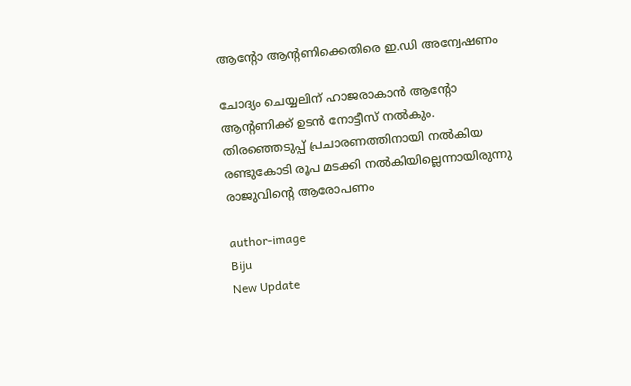ആന്റോ ആന്റണിക്കെതിരെ ഇ.ഡി അന്വേഷണം

ചോദ്യം ചെയ്യലിന് ഹാജരാകാന്‍ ആന്റോ ആന്റണിക്ക് ഉടന്‍ നോട്ടീസ് നല്‍കും. തിരഞ്ഞെടുപ്പ് പ്രചാരണത്തിനായി നല്‍കിയ രണ്ടുകോടി രൂപ മടക്കി നല്‍കിയില്ലെന്നായിരുന്നു രാജുവിന്റെ ആരോപണം

author-image
Biju
New Update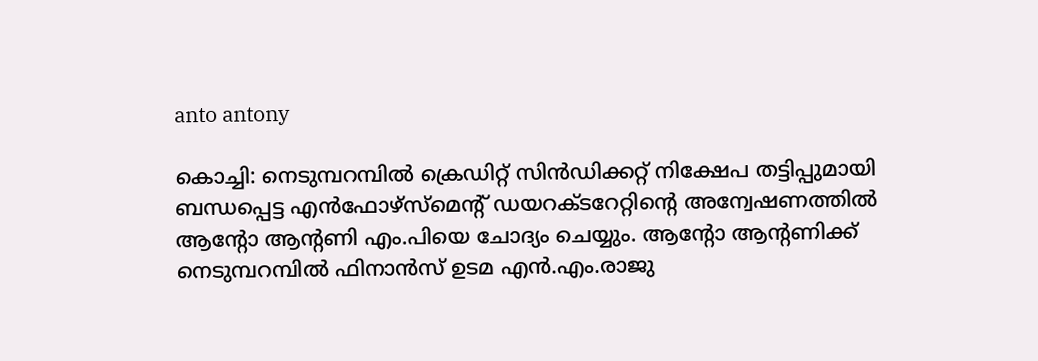anto antony

കൊച്ചി: നെടുമ്പറമ്പില്‍ ക്രെഡിറ്റ് സിന്‍ഡിക്കറ്റ് നിക്ഷേപ തട്ടിപ്പുമായി ബന്ധപ്പെട്ട എന്‍ഫോഴ്‌സ്‌മെന്റ് ഡയറക്ടറേറ്റിന്റെ അന്വേഷണത്തില്‍ ആന്റോ ആന്റണി എം.പിയെ ചോദ്യം ചെയ്യും. ആന്റോ ആന്റണിക്ക് നെടുമ്പറമ്പില്‍ ഫിനാന്‍സ് ഉടമ എന്‍.എം.രാജു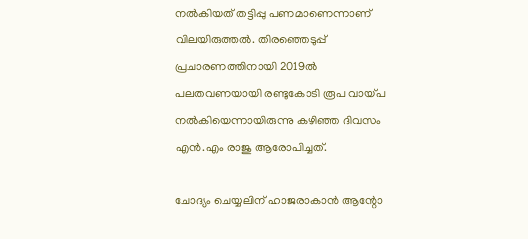നല്‍കിയത് തട്ടിപ്പു പണമാണെന്നാണ് വിലയിരുത്തല്‍. തിരഞ്ഞെടുപ്പ് പ്രചാരണത്തിനായി 2019ല്‍ പലതവണയായി രണ്ടുകോടി രൂപ വായ്പ നല്‍കിയെന്നായിരുന്നു കഴിഞ്ഞ ദിവസം എന്‍.എം രാജു ആരോപിച്ചത്.

ചോദ്യം ചെയ്യലിന് ഹാജരാകാന്‍ ആന്റോ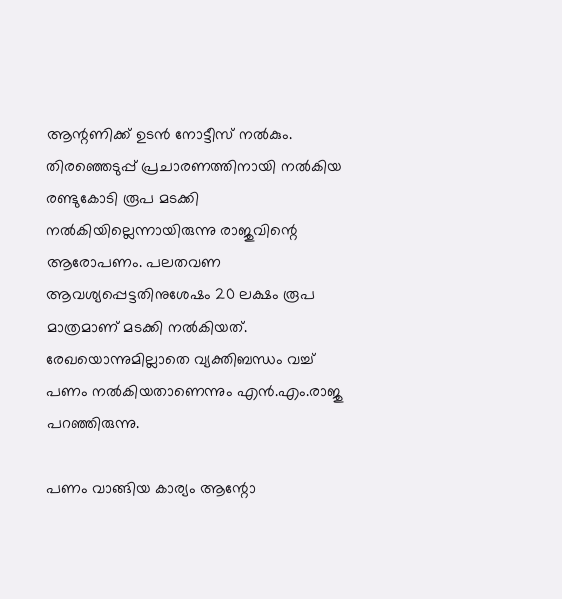ആന്റണിക്ക് ഉടന്‍ നോട്ടീസ് നല്‍കും. തിരഞ്ഞെടുപ്പ് പ്രചാരണത്തിനായി നല്‍കിയ രണ്ടുകോടി രൂപ മടക്കി നല്‍കിയില്ലെന്നായിരുന്നു രാജുവിന്റെ ആരോപണം. പലതവണ ആവശ്യപ്പെട്ടതിനുശേഷം 20 ലക്ഷം രൂപ മാത്രമാണ് മടക്കി നല്‍കിയത്. രേഖയൊന്നുമില്ലാതെ വ്യക്തിബന്ധം വച്ച് പണം നല്‍കിയതാണെന്നും എന്‍.എം.രാജു പറഞ്ഞിരുന്നു.

പണം വാങ്ങിയ കാര്യം ആന്റോ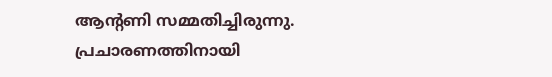ആന്റണി സമ്മതിച്ചിരുന്നു. പ്രചാരണത്തിനായി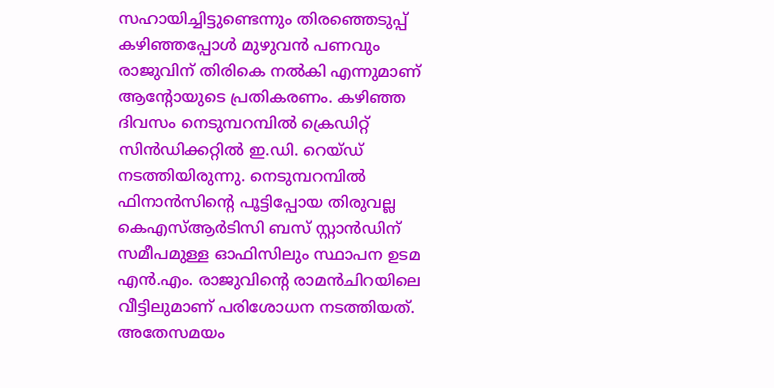സഹായിച്ചിട്ടുണ്ടെന്നും തിരഞ്ഞെടുപ്പ് കഴിഞ്ഞപ്പോള്‍ മുഴുവന്‍ പണവും രാജുവിന് തിരികെ നല്‍കി എന്നുമാണ് ആന്റോയുടെ പ്രതികരണം. കഴിഞ്ഞ ദിവസം നെടുമ്പറമ്പില്‍ ക്രെഡിറ്റ് സിന്‍ഡിക്കറ്റില്‍ ഇ.ഡി. റെയ്ഡ് നടത്തിയിരുന്നു. നെടുമ്പറമ്പില്‍ ഫിനാന്‍സിന്റെ പൂട്ടിപ്പോയ തിരുവല്ല കെഎസ്ആര്‍ടിസി ബസ് സ്റ്റാന്‍ഡിന് സമീപമുള്ള ഓഫിസിലും സ്ഥാപന ഉടമ എന്‍.എം. രാജുവിന്റെ രാമന്‍ചിറയിലെ വീട്ടിലുമാണ് പരിശോധന നടത്തിയത്. അതേസമയം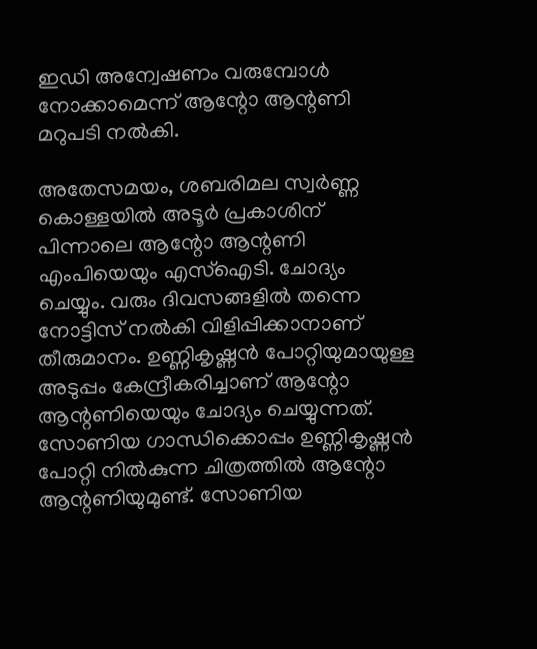ഇഡി അന്വേഷണം വരുമ്പോള്‍ നോക്കാമെന്ന് ആന്റോ ആന്റണി മറുപടി നല്‍കി.

അതേസമയം, ശബരിമല സ്വര്‍ണ്ണ കൊള്ളയില്‍ അടൂര്‍ പ്രകാശിന് പിന്നാലെ ആന്റോ ആന്റണി എംപിയെയും എസ്‌ഐടി. ചോദ്യം ചെയ്യും. വരും ദിവസങ്ങളില്‍ തന്നെ നോട്ടിസ് നല്‍കി വിളിപ്പിക്കാനാണ് തീരുമാനം. ഉണ്ണികൃഷ്ണന്‍ പോറ്റിയുമായുള്ള അടുപ്പം കേന്ദ്രീകരിച്ചാണ് ആന്റോ ആന്റണിയെയും ചോദ്യം ചെയ്യുന്നത്. സോണിയ ഗാന്ധിക്കൊപ്പം ഉണ്ണികൃഷ്ണന്‍ പോറ്റി നില്‍കുന്ന ചിത്രത്തില്‍ ആന്റോ ആന്റണിയുമുണ്ട്. സോണിയ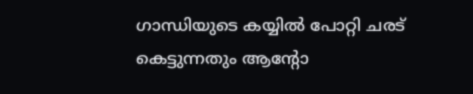ഗാന്ധിയുടെ കയ്യില്‍ പോറ്റി ചരട് കെട്ടുന്നതും ആന്റോ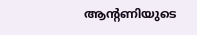ആന്റണിയുടെ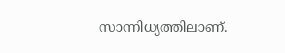സാന്നിധ്യത്തിലാണ്.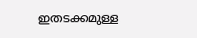ഇതടക്കമുള്ള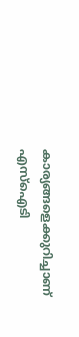കാര്യങ്ങളെക്കുറിച്ചാണ് എസ്‌ഐടി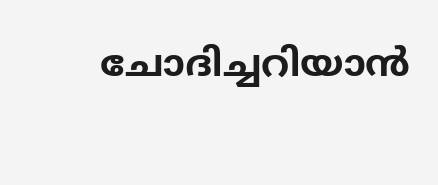ചോദിച്ചറിയാന്‍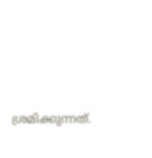ശ്രമിക്കുന്നത്.